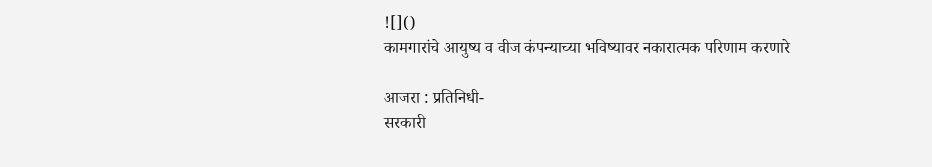![]()
कामगारांचे आयुष्य व वीज कंपन्याच्या भविष्यावर नकारात्मक परिणाम करणारे

आजरा : प्रतिनिधी-
सरकारी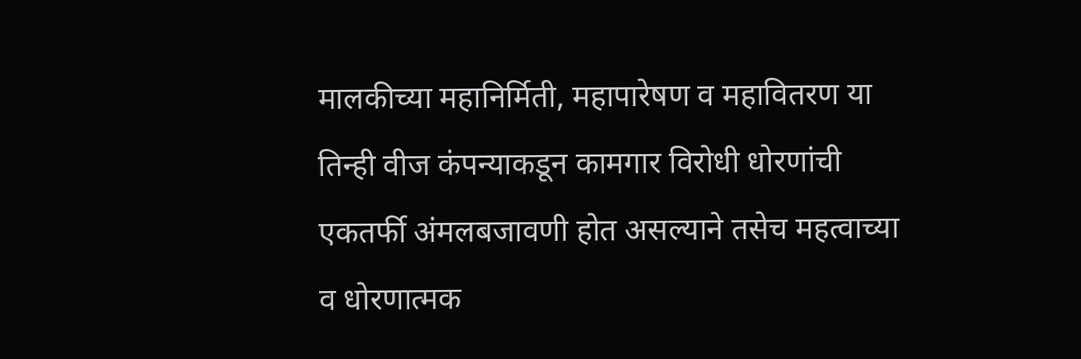मालकीच्या महानिर्मिती, महापारेषण व महावितरण या तिन्ही वीज कंपन्याकडून कामगार विरोधी धोरणांची एकतर्फी अंमलबजावणी होत असल्याने तसेच महत्वाच्या व धोरणात्मक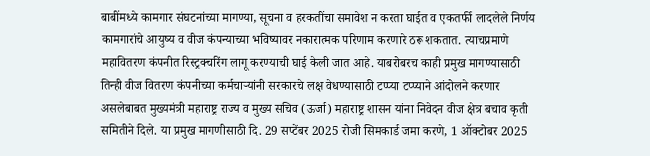बाबींमध्ये कामगार संघटनांच्या मागण्या, सूचना व हरकतींचा समावेश न करता घाईत व एकतर्फी लादलेले निर्णय कामगारांचे आयुष्य व वीज कंपन्याच्या भविष्यावर नकारात्मक परिणाम करणारे ठरू शकतात. त्याचप्रमाणे महावितरण कंपनीत रिस्ट्रक्चरिंग लागू करण्याची घाई केली जात आहे. याबरोबरच काही प्रमुख मागण्यासाठी तिन्ही वीज वितरण कंपनीच्या कर्मचाऱ्यांनी सरकारचे लक्ष वेधण्यासाठी टप्प्या टप्प्याने आंदोलने करणार असलेबाबत मुख्यमंत्री महाराष्ट्र राज्य व मुख्य सचिव (ऊर्जा) महाराष्ट्र शासन यांना निवेदन वीज क्षेत्र बचाव कृती समितीने दिले. या प्रमुख मागणीसाठी दि. 29 सप्टेंबर 2025 रोजी सिमकार्ड जमा करणे, 1 ऑक्टोबर 2025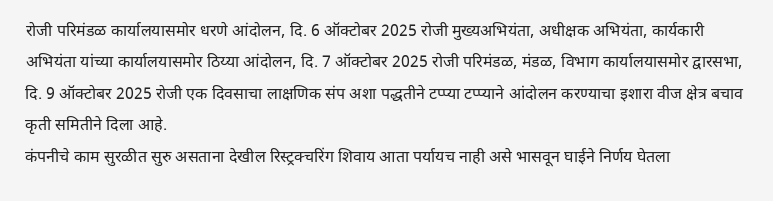रोजी परिमंडळ कार्यालयासमोर धरणे आंदोलन, दि. 6 ऑक्टोबर 2025 रोजी मुख्यअभियंता, अधीक्षक अभियंता, कार्यकारी अभियंता यांच्या कार्यालयासमोर ठिय्या आंदोलन, दि. 7 ऑक्टोबर 2025 रोजी परिमंडळ, मंडळ, विभाग कार्यालयासमोर द्वारसभा, दि. 9 ऑक्टोबर 2025 रोजी एक दिवसाचा लाक्षणिक संप अशा पद्धतीने टप्प्या टप्प्याने आंदोलन करण्याचा इशारा वीज क्षेत्र बचाव कृती समितीने दिला आहे.
कंपनीचे काम सुरळीत सुरु असताना देखील रिस्ट्रक्चरिंग शिवाय आता पर्यायच नाही असे भासवून घाईने निर्णय घेतला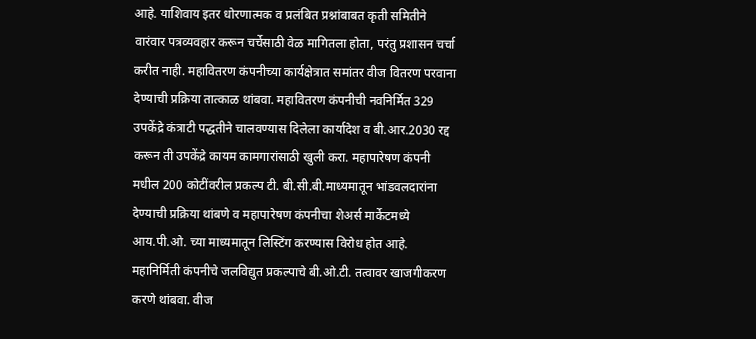आहे. याशिवाय इतर धोरणात्मक व प्रलंबित प्रश्नांबाबत कृती समितीने वारंवार पत्रव्यवहार करून चर्चेसाठी वेळ मागितला होता, परंतु प्रशासन चर्चा करीत नाही. महावितरण कंपनीच्या कार्यक्षेत्रात समांतर वीज वितरण परवाना देण्याची प्रक्रिया तात्काळ थांबवा. महावितरण कंपनीची नवनिर्मित 329 उपकेंद्रे कंत्राटी पद्धतीने चालवण्यास दिलेला कार्यादेश व बी.आर.2030 रद्द करून ती उपकेंद्रे कायम कामगारांसाठी खुली करा. महापारेषण कंपनी मधील 200 कोटींवरील प्रकल्प टी. बी.सी.बी.माध्यमातून भांडवलदारांना देण्याची प्रक्रिया थांबणे व महापारेषण कंपनीचा शेअर्स मार्केटमध्ये आय.पी.ओ. च्या माध्यमातून लिस्टिंग करण्यास विरोध होत आहे.
महानिर्मिती कंपनीचे जलविद्युत प्रकल्पाचे बी.ओ.टी. तत्वावर खाजगीकरण करणे थांबवा. वीज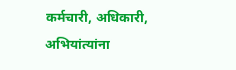कर्मचारी, अधिकारी, अभियांत्यांना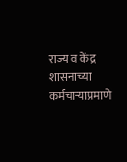राज्य व केंद्र शासनाच्या कर्मचाऱ्याप्रमाणे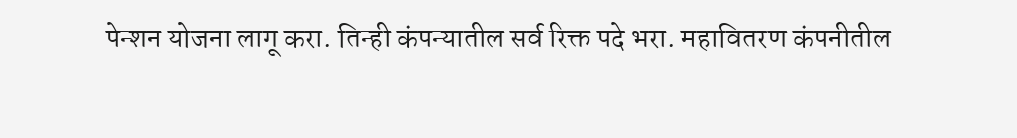पेन्शन योजना लागू करा. तिन्ही कंपन्यातील सर्व रिक्त पदे भरा. महावितरण कंपनीतील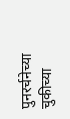पुनरर्चनेच्या चुकीच्या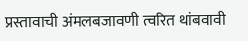प्रस्तावाची अंमलबजावणी त्वरित थांबवावी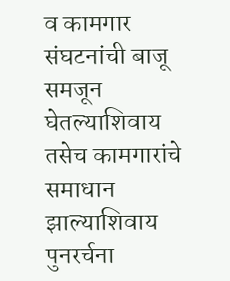व कामगार संघटनांची बाजू समजून घेतल्याशिवाय तसेच कामगारांचे समाधान झाल्याशिवाय पुनरर्चना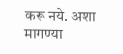करू नये. अशा मागण्या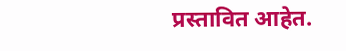प्रस्तावित आहेत.